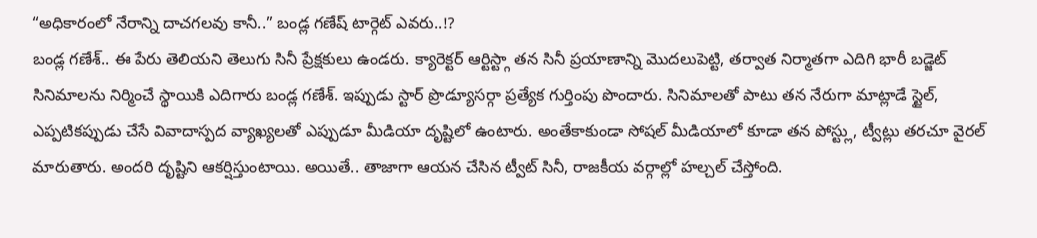“అధికారంలో నేరాన్ని దాచగలవు కానీ..” బండ్ల గణేష్ టార్గెట్ ఎవరు..!?
బండ్ల గణేశ్.. ఈ పేరు తెలియని తెలుగు సినీ ప్రేక్షకులు ఉండరు. క్యారెక్టర్ ఆర్టిస్ట్గా తన సినీ ప్రయాణాన్ని మొదలుపెట్టి, తర్వాత నిర్మాతగా ఎదిగి భారీ బడ్జెట్ సినిమాలను నిర్మించే స్థాయికి ఎదిగారు బండ్ల గణేశ్. ఇప్పుడు స్టార్ ప్రొడ్యూసర్గా ప్రత్యేక గుర్తింపు పొందారు. సినిమాలతో పాటు తన నేరుగా మాట్లాడే స్టైల్, ఎప్పటికప్పుడు చేసే వివాదాస్పద వ్యాఖ్యలతో ఎప్పుడూ మీడియా దృష్టిలో ఉంటారు. అంతేకాకుండా సోషల్ మీడియాలో కూడా తన పోస్ట్లు, ట్వీట్లు తరచూ వైరల్ మారుతారు. అందరి దృష్టిని ఆకర్షిస్తుంటాయి. అయితే.. తాజాగా ఆయన చేసిన ట్వీట్ సినీ, రాజకీయ వర్గాల్లో హల్చల్ చేస్తోంది.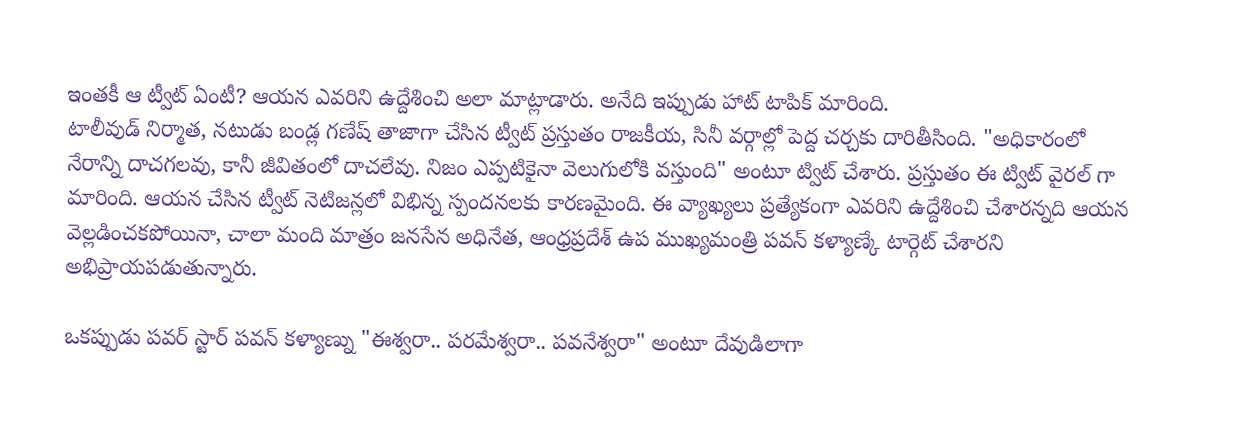ఇంతకీ ఆ ట్వీట్ ఏంటీ? ఆయన ఎవరిని ఉద్దేశించి అలా మాట్లాడారు. అనేది ఇప్పుడు హాట్ టాపిక్ మారింది.
టాలీవుడ్ నిర్మాత, నటుడు బండ్ల గణేష్ తాజాగా చేసిన ట్వీట్ ప్రస్తుతం రాజకీయ, సినీ వర్గాల్లో పెద్ద చర్చకు దారితీసింది. "అధికారంలో నేరాన్ని దాచగలవు, కానీ జీవితంలో దాచలేవు. నిజం ఎప్పటికైనా వెలుగులోకి వస్తుంది" అంటూ ట్విట్ చేశారు. ప్రస్తుతం ఈ ట్విట్ వైరల్ గా మారింది. ఆయన చేసిన ట్వీట్ నెటిజన్లలో విభిన్న స్పందనలకు కారణమైంది. ఈ వ్యాఖ్యలు ప్రత్యేకంగా ఎవరిని ఉద్దేశించి చేశారన్నది ఆయన వెల్లడించకపోయినా, చాలా మంది మాత్రం జనసేన అధినేత, ఆంధ్రప్రదేశ్ ఉప ముఖ్యమంత్రి పవన్ కళ్యాణ్కే టార్గెట్ చేశారని అభిప్రాయపడుతున్నారు.

ఒకప్పుడు పవర్ స్టార్ పవన్ కళ్యాణ్ను "ఈశ్వరా.. పరమేశ్వరా.. పవనేశ్వరా" అంటూ దేవుడిలాగా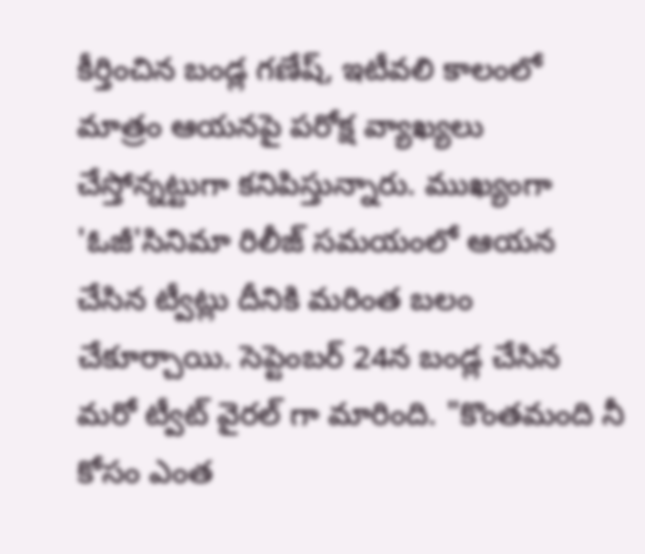కీర్తించిన బండ్ల గణేష్, ఇటీవలి కాలంలో మాత్రం ఆయనపై పరోక్ష వ్యాఖ్యలు చేస్తోన్నట్టుగా కనిపిస్తున్నారు. ముఖ్యంగా 'ఓజీ'సినిమా రిలీజ్ సమయంలో ఆయన చేసిన ట్వీట్లు దీనికి మరింత బలం చేకూర్చాయి. సెప్టెంబర్ 24న బండ్ల చేసిన మరో ట్వీట్ వైరల్ గా మారింది. "కొంతమంది నీ కోసం ఎంత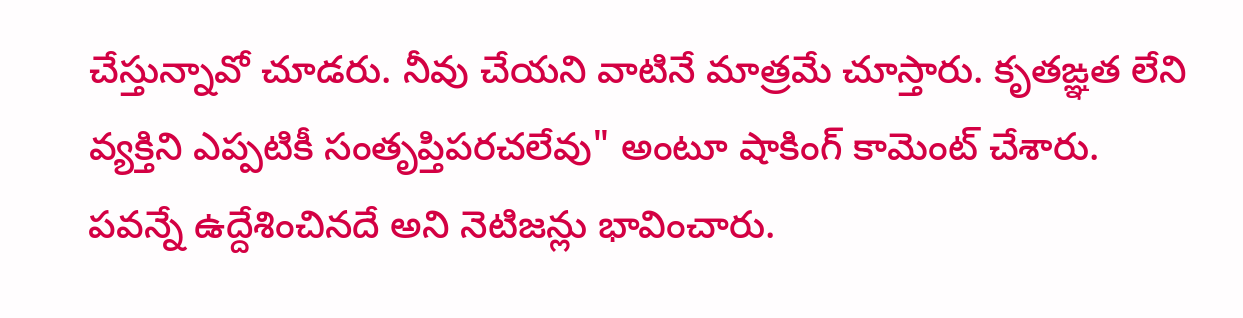చేస్తున్నావో చూడరు. నీవు చేయని వాటినే మాత్రమే చూస్తారు. కృతఙ్ఞత లేని వ్యక్తిని ఎప్పటికీ సంతృప్తిపరచలేవు" అంటూ షాకింగ్ కామెంట్ చేశారు.
పవన్నే ఉద్దేశించినదే అని నెటిజన్లు భావించారు.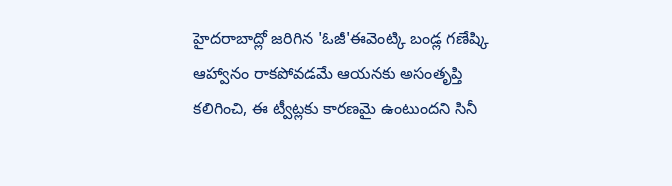హైదరాబాద్లో జరిగిన 'ఓజీ'ఈవెంట్కి బండ్ల గణేష్కి ఆహ్వానం రాకపోవడమే ఆయనకు అసంతృప్తి కలిగించి, ఈ ట్వీట్లకు కారణమై ఉంటుందని సినీ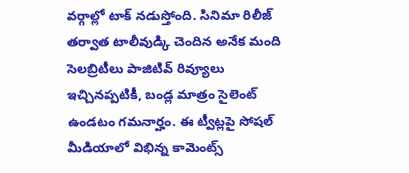వర్గాల్లో టాక్ నడుస్తోంది. సినిమా రిలీజ్ తర్వాత టాలీవుడ్కి చెందిన అనేక మంది సెలబ్రిటీలు పాజిటివ్ రివ్యూలు ఇచ్చినప్పటికీ, బండ్ల మాత్రం సైలెంట్ ఉండటం గమనార్హం. ఈ ట్వీట్లపై సోషల్ మీడియాలో విభిన్న కామెంట్స్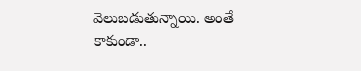వెలుబడుతున్నాయి. అంతే కాకుండా..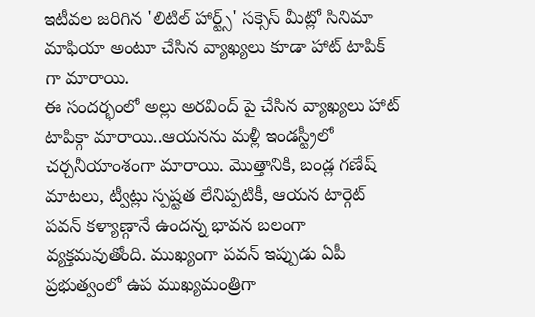ఇటీవల జరిగిన 'లిటిల్ హార్ట్స్' సక్సెస్ మీట్లో సినిమా మాఫియా అంటూ చేసిన వ్యాఖ్యలు కూడా హాట్ టాపిక్ గా మారాయి.
ఈ సందర్భంలో అల్లు అరవింద్ పై చేసిన వ్యాఖ్యలు హాట్ టాపిక్గా మారాయి..ఆయనను మళ్లీ ఇండస్ట్రీలో చర్చనీయాంశంగా మారాయి. మొత్తానికి, బండ్ల గణేష్ మాటలు, ట్వీట్లు స్పష్టత లేనిప్పటికీ, ఆయన టార్గెట్ పవన్ కళ్యాణ్గానే ఉందన్న భావన బలంగా వ్యక్తమవుతోంది. ముఖ్యంగా పవన్ ఇప్పుడు ఏపీ ప్రభుత్వంలో ఉప ముఖ్యమంత్రిగా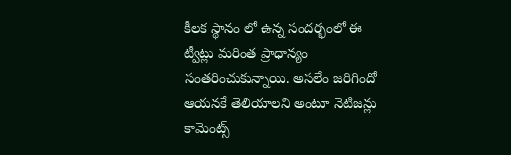కీలక స్థానం లో ఉన్న సందర్భంలో ఈ ట్వీట్లు మరింత ప్రాధాన్యం సంతరించుకున్నాయి. అసలేం జరిగిందో ఆయనకే తెలియాలని అంటూ నెటిజన్లు కామెంట్స్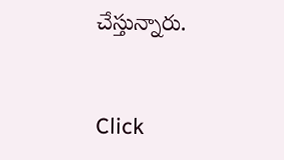చేస్తున్నారు.


Click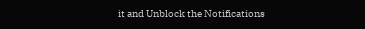it and Unblock the Notifications